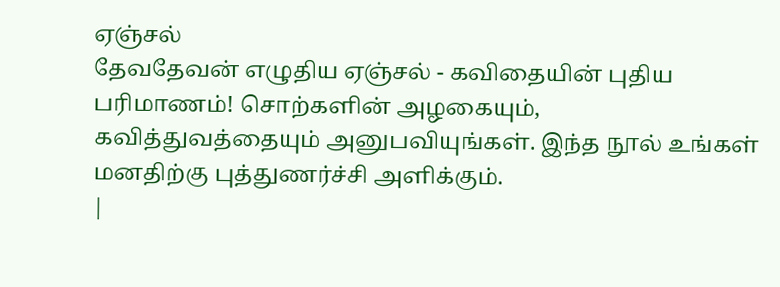ஏஞ்சல்
தேவதேவன் எழுதிய ஏஞ்சல் - கவிதையின் புதிய பரிமாணம்! சொற்களின் அழகையும், கவித்துவத்தையும் அனுபவியுங்கள். இந்த நூல் உங்கள் மனதிற்கு புத்துணர்ச்சி அளிக்கும்.
|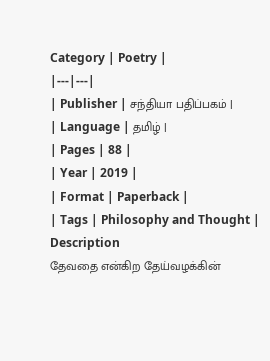Category | Poetry |
|---|---|
| Publisher | சந்தியா பதிப்பகம் |
| Language | தமிழ் |
| Pages | 88 |
| Year | 2019 |
| Format | Paperback |
| Tags | Philosophy and Thought |
Description
தேவதை என்கிற தேய்வழக்கின்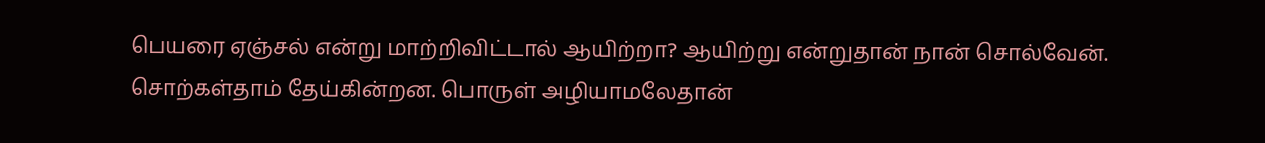பெயரை ஏஞ்சல் என்று மாற்றிவிட்டால் ஆயிற்றா? ஆயிற்று என்றுதான் நான் சொல்வேன். சொற்கள்தாம் தேய்கின்றன. பொருள் அழியாமலேதான்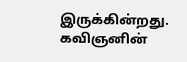இருக்கின்றது. கவிஞனின்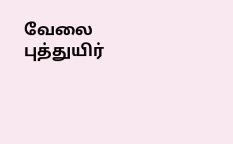வேலை புத்துயிர்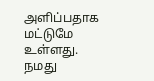அளிப்பதாக மட்டுமே உள்ளது. நமது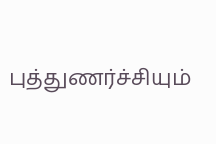புத்துணர்ச்சியும்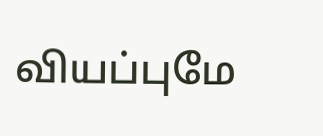வியப்புமே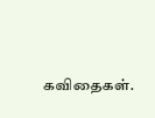கவிதைகள்.